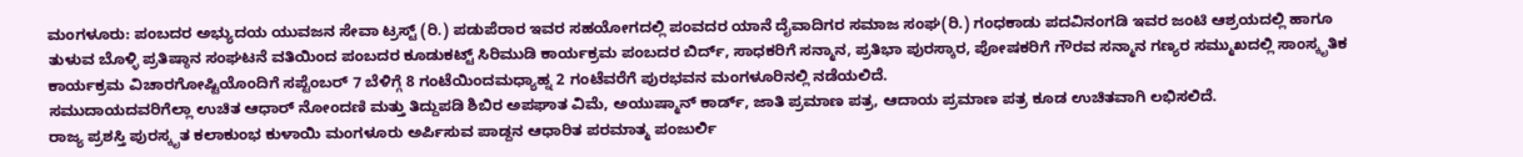ಮಂಗಳೂರು: ಪಂಬದರ ಅಭ್ಯುದಯ ಯುವಜನ ಸೇವಾ ಟ್ರಸ್ಟ್ (ರಿ.) ಪಡುಪೆರಾರ ಇವರ ಸಹಯೋಗದಲ್ಲಿ ಪಂವದರ ಯಾನೆ ದೈವಾದಿಗರ ಸಮಾಜ ಸಂಘ(ರಿ.) ಗಂಧಕಾಡು ಪದವಿನಂಗಡಿ ಇವರ ಜಂಟಿ ಆಶ್ರಯದಲ್ಲಿ ಹಾಗೂ ತುಳುವ ಬೊಳ್ಳಿ ಪ್ರತಿಷ್ಠಾನ ಸಂಘಟನೆ ವತಿಯಿಂದ ಪಂಬದರ ಕೂಡುಕಟ್ಟ್ ಸಿರಿಮುಡಿ ಕಾರ್ಯಕ್ರಮ ಪಂಬದರ ಬಿರ್ದ್, ಸಾಧಕರಿಗೆ ಸನ್ಮಾನ, ಪ್ರತಿಭಾ ಪುರಸ್ಕಾರ, ಪೋಷಕರಿಗೆ ಗೌರವ ಸನ್ಮಾನ ಗಣ್ಯರ ಸಮ್ಮುಖದಲ್ಲಿ ಸಾಂಸ್ಕೃತಿಕ ಕಾರ್ಯಕ್ರಮ ವಿಚಾರಗೋಷ್ಟಿಯೊಂದಿಗೆ ಸಪ್ಟೆಂಬರ್ 7 ಬೆಳಿಗ್ಗೆ 8 ಗಂಟೆಯಿಂದಮಧ್ಯಾಹ್ನ 2 ಗಂಟೆವರೆಗೆ ಪುರಭವನ ಮಂಗಳೂರಿನಲ್ಲಿ ನಡೆಯಲಿದೆ.
ಸಮುದಾಯದವರಿಗೆಲ್ಲಾ ಉಚಿತ ಆಧಾರ್ ನೋಂದಣಿ ಮತ್ತು ತಿದ್ದುಪಡಿ ಶಿಬಿರ ಅಪಘಾತ ವಿಮೆ, ಅಯುಷ್ಮಾನ್ ಕಾರ್ಡ್, ಜಾತಿ ಪ್ರಮಾಣ ಪತ್ರ, ಆದಾಯ ಪ್ರಮಾಣ ಪತ್ರ ಕೂಡ ಉಚಿತವಾಗಿ ಲಭಿಸಲಿದೆ.
ರಾಜ್ಯ ಪ್ರಶಸ್ತಿ ಪುರಸ್ಕೃತ ಕಲಾಕುಂಭ ಕುಳಾಯಿ ಮಂಗಳೂರು ಅರ್ಪಿಸುವ ಪಾಡ್ದನ ಆಧಾರಿತ ಪರಮಾತ್ಮ ಪಂಜುರ್ಲಿ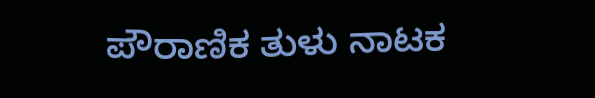ಪೌರಾಣಿಕ ತುಳು ನಾಟಕ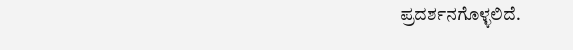ಪ್ರದರ್ಶನಗೊಳ್ಳಲಿದೆ.